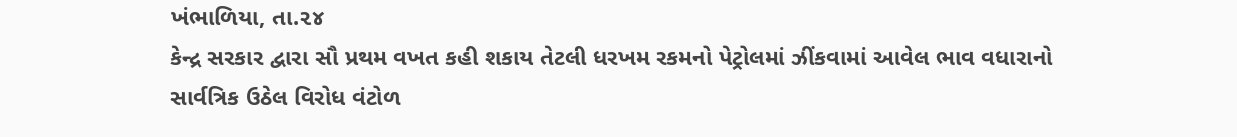ખંભાળિયા, તા.૨૪
કેન્દ્ર સરકાર દ્વારા સૌ પ્રથમ વખત કહી શકાય તેટલી ધરખમ રકમનો પેટ્રોલમાં ઝીંકવામાં આવેલ ભાવ વધારાનો સાર્વત્રિક ઉઠેલ વિરોધ વંટોળ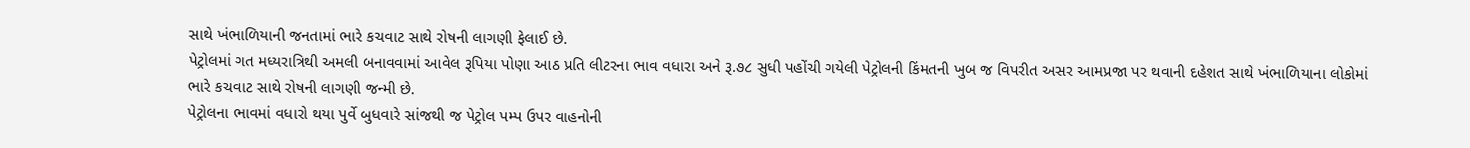સાથે ખંભાળિયાની જનતામાં ભારે કચવાટ સાથે રોષની લાગણી ફેલાઈ છે.
પેટ્રોલમાં ગત મધ્યરાત્રિથી અમલી બનાવવામાં આવેલ રૂપિયા પોણા આઠ પ્રતિ લીટરના ભાવ વધારા અને રૂ.૭૮ સુધી પહોંચી ગયેલી પેટ્રોલની કિંમતની ખુબ જ વિપરીત અસર આમપ્રજા પર થવાની દહેશત સાથે ખંભાળિયાના લોકોમાં ભારે કચવાટ સાથે રોષની લાગણી જન્મી છે.
પેટ્રોલના ભાવમાં વધારો થયા પુર્વે બુધવારે સાંજથી જ પેટ્રોલ પમ્પ ઉપર વાહનોની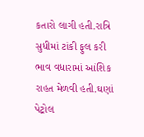કતારો લાગી હતી.રાત્રિ સુધીમાં ટાંકી ફુલ કરી ભાવ વધારામાં આંશિક રાહત મેળવી હતી.ઘણાં પેટ્રોલ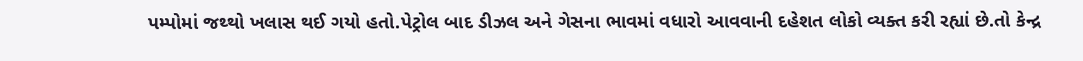પમ્પોમાં જથ્થો ખલાસ થઈ ગયો હતો.પેટ્રોલ બાદ ડીઝલ અને ગેસના ભાવમાં વધારો આવવાની દહેશત લોકો વ્યક્ત કરી રહ્યાં છે.તો કેન્દ્ર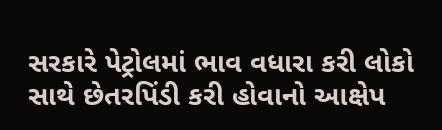સરકારે પેટ્રોલમાં ભાવ વધારા કરી લોકો સાથે છેતરપિંડી કરી હોવાનો આક્ષેપ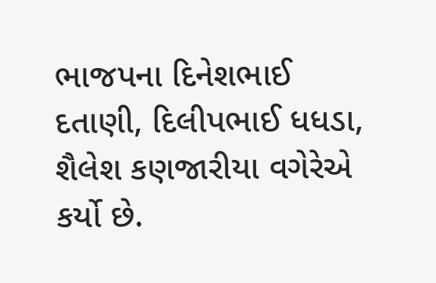ભાજપના દિનેશભાઈ દતાણી, દિલીપભાઈ ધધડા, શૈલેશ કણજારીયા વગેરેએ કર્યો છે.